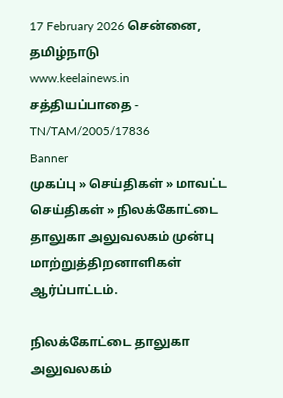17 February 2026 சென்னை, தமிழ்நாடு
www.keelainews.in
சத்தியப்பாதை - TN/TAM/2005/17836
Banner
முகப்பு » செய்திகள் » மாவட்ட செய்திகள் » நிலக்கோட்டை தாலுகா அலுவலகம் முன்பு மாற்றுத்திறனாளிகள் ஆர்ப்பாட்டம்.

நிலக்கோட்டை தாலுகா அலுவலகம்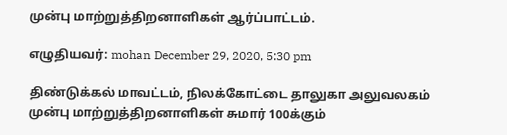முன்பு மாற்றுத்திறனாளிகள் ஆர்ப்பாட்டம்.

எழுதியவர்: mohan December 29, 2020, 5:30 pm

திண்டுக்கல் மாவட்டம், நிலக்கோட்டை தாலுகா அலுவலகம் முன்பு மாற்றுத்திறனாளிகள் சுமார் 100க்கும்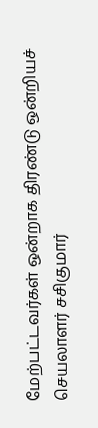மேற்பட்டவர்கள் ஒன்றாக திரண்டு ஒன்றியச் செயலாளர் சசிகுமார்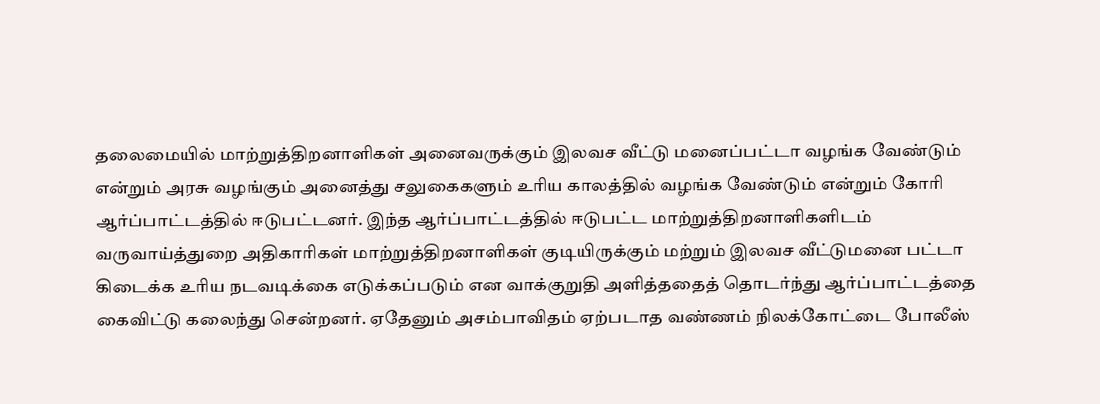தலைமையில் மாற்றுத்திறனாளிகள் அனைவருக்கும் இலவச வீட்டு மனைப்பட்டா வழங்க வேண்டும் என்றும் அரசு வழங்கும் அனைத்து சலுகைகளும் உரிய காலத்தில் வழங்க வேண்டும் என்றும் கோரி ஆர்ப்பாட்டத்தில் ஈடுபட்டனர். இந்த ஆர்ப்பாட்டத்தில் ஈடுபட்ட மாற்றுத்திறனாளிகளிடம் வருவாய்த்துறை அதிகாரிகள் மாற்றுத்திறனாளிகள் குடியிருக்கும் மற்றும் இலவச வீட்டுமனை பட்டா கிடைக்க உரிய நடவடிக்கை எடுக்கப்படும் என வாக்குறுதி அளித்ததைத் தொடர்ந்து ஆர்ப்பாட்டத்தை கைவிட்டு கலைந்து சென்றனர். ஏதேனும் அசம்பாவிதம் ஏற்படாத வண்ணம் நிலக்கோட்டை போலீஸ்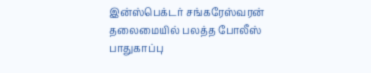இன்ஸ்பெக்டர் சங்கரேஸ்வரன் தலைமையில் பலத்த போலீஸ் பாதுகாப்பு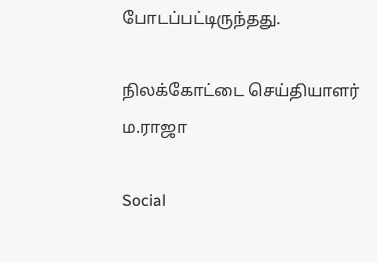போடப்பட்டிருந்தது.

நிலக்கோட்டை செய்தியாளர் ம.ராஜா

Social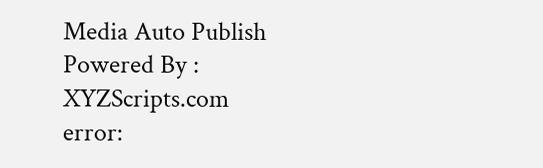Media Auto Publish Powered By : XYZScripts.com
error: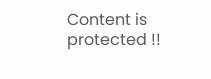Content is protected !!